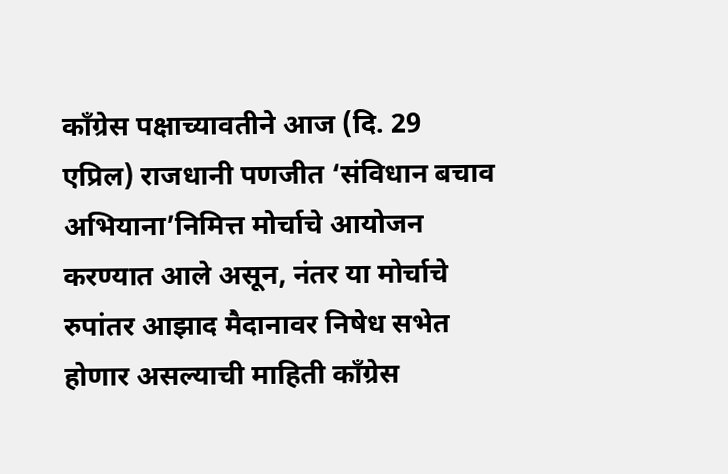काँग्रेस पक्षाच्यावतीने आज (दि. 29 एप्रिल) राजधानी पणजीत ‘संविधान बचाव अभियाना’निमित्त मोर्चाचे आयोजन करण्यात आले असून, नंतर या मोर्चाचे रुपांतर आझाद मैदानावर निषेध सभेत होणार असल्याची माहिती काँग्रेस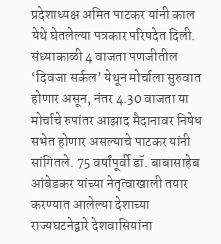प्रदेशाध्यक्ष अमित पाटकर यांनी काल येथे घेतलेल्या पत्रकार परिषदेत दिली.
संध्याकाळी 4 वाजता पणजीतील ‘दिवजा सर्कल’ येथून मोर्चाला सुरुवात होणार असून, नंतर 4.30 वाजता या मोर्चाचे रुपांतर आझाद मैदानावर निषेध सभेत होणार असल्याचे पाटकर यांनी सांगितले. 75 वर्षांपूर्वी डॉ. बाबासाहेब आंबेडकर यांच्या नेतृत्वाखाली तयार करण्यात आलेल्या देशाच्या राज्यघटनेद्वारे देशवासियांना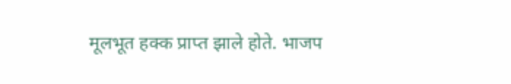मूलभूत हक्क प्राप्त झाले होते. भाजप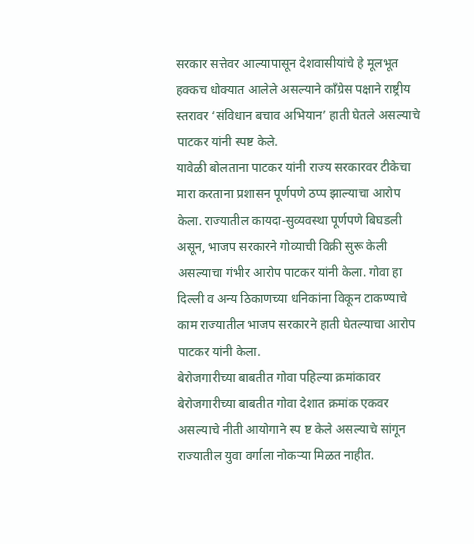सरकार सत्तेवर आल्यापासून देशवासीयांचे हे मूलभूत हक्कच धोक्यात आलेले असल्याने काँग्रेस पक्षाने राष्ट्रीय स्तरावर ‘संविधान बचाव अभियान’ हाती घेतले असल्याचे पाटकर यांनी स्पष्ट केले.
यावेळी बोलताना पाटकर यांनी राज्य सरकारवर टीकेचा मारा करताना प्रशासन पूर्णपणे ठप्प झाल्याचा आरोप केला. राज्यातील कायदा-सुव्यवस्था पूर्णपणे बिघडली असून, भाजप सरकारने गोव्याची विक्री सुरू केली असल्याचा गंभीर आरोप पाटकर यांनी केला. गोवा हा दिल्ली व अन्य ठिकाणच्या धनिकांना विकून टाकण्याचे काम राज्यातील भाजप सरकारने हाती घेतल्याचा आरोप पाटकर यांनी केला.
बेरोजगारीच्या बाबतीत गोवा पहिल्या क्रमांकावर
बेरोजगारीच्या बाबतीत गोवा देशात क्रमांक एकवर असल्याचे नीती आयोगाने स्प ष्ट केले असल्याचे सांगून राज्यातील युवा वर्गाला नोकऱ्या मिळत नाहीत.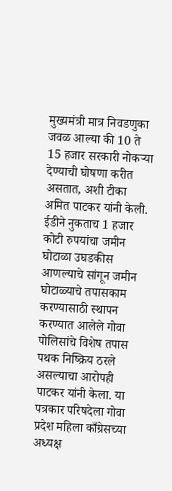मुख्यमंत्री मात्र निवडणुका जवळ आल्या की 10 ते 15 हजार सरकारी नोकऱ्या देण्याची घोषणा करीत असतात, अशी टीका अमित पाटकर यांनी केली. ईडीने नुकताच 1 हजार कोटी रुपयांचा जमीन घोटाळा उघडकीस आणल्याचे सांगून जमीन घोटाळ्याचे तपासकाम करण्यासाठी स्थापन करण्यात आलेले गोवा पोलिसांचे विशेष तपास पथक निष्क्रिय ठरले असल्याचा आरोपही पाटकर यांनी केला. या पत्रकार परिषदेला गोवा प्रदेश महिला काँग्रेसच्या अध्यक्ष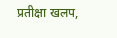प्रतीक्षा खलप,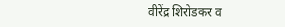वीरेंद्र शिरोडकर व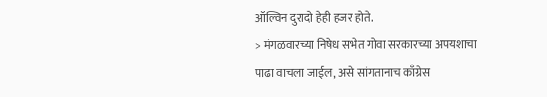ऑल्विन दुरादो हेही हजर होते.
> मंगळवारच्या निषेध सभेत गोवा सरकारच्या अपयशाचा पाढा वाचला जाईल, असे सांगतानाच काँग्रेस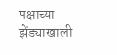पक्षाच्या झेंड्याखाली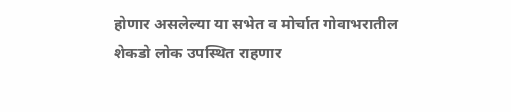होणार असलेल्या या सभेत व मोर्चात गोवाभरातील शेकडो लोक उपस्थित राहणार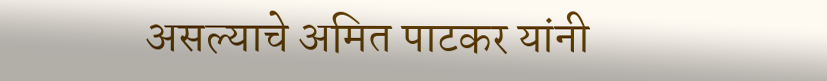असल्याचे अमित पाटकर यांनी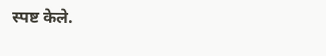स्पष्ट केले.